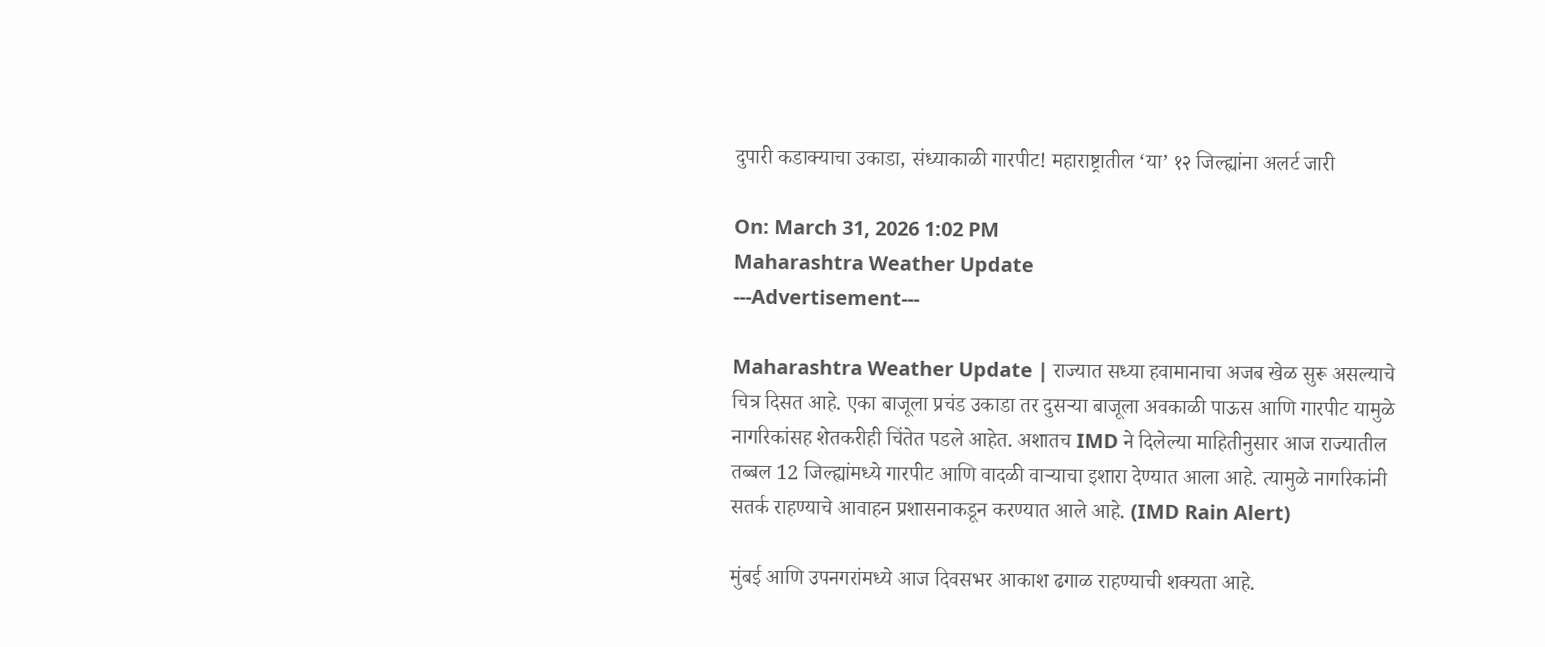दुपारी कडाक्याचा उकाडा, संध्याकाळी गारपीट! महाराष्ट्रातील ‘या’ १२ जिल्ह्यांना अलर्ट जारी

On: March 31, 2026 1:02 PM
Maharashtra Weather Update
---Advertisement---

Maharashtra Weather Update | राज्यात सध्या हवामानाचा अजब खेळ सुरू असल्याचे चित्र दिसत आहे. एका बाजूला प्रचंड उकाडा तर दुसऱ्या बाजूला अवकाळी पाऊस आणि गारपीट यामुळे नागरिकांसह शेतकरीही चिंतेत पडले आहेत. अशातच IMD ने दिलेल्या माहितीनुसार आज राज्यातील तब्बल 12 जिल्ह्यांमध्ये गारपीट आणि वादळी वाऱ्याचा इशारा देण्यात आला आहे. त्यामुळे नागरिकांनी सतर्क राहण्याचे आवाहन प्रशासनाकडून करण्यात आले आहे. (IMD Rain Alert)

मुंबई आणि उपनगरांमध्ये आज दिवसभर आकाश ढगाळ राहण्याची शक्यता आहे.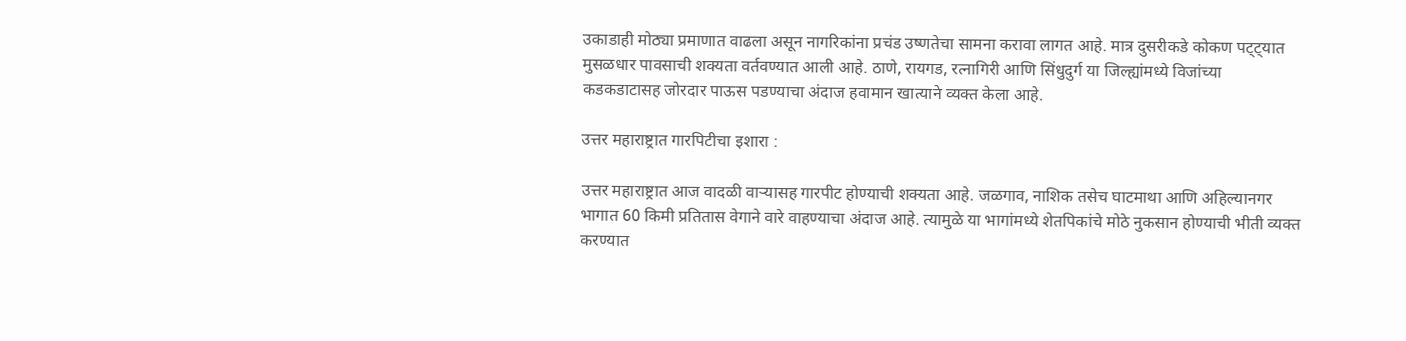उकाडाही मोठ्या प्रमाणात वाढला असून नागरिकांना प्रचंड उष्णतेचा सामना करावा लागत आहे. मात्र दुसरीकडे कोकण पट्ट्यात मुसळधार पावसाची शक्यता वर्तवण्यात आली आहे. ठाणे, रायगड, रत्नागिरी आणि सिंधुदुर्ग या जिल्ह्यांमध्ये विजांच्या कडकडाटासह जोरदार पाऊस पडण्याचा अंदाज हवामान खात्याने व्यक्त केला आहे.

उत्तर महाराष्ट्रात गारपिटीचा इशारा :

उत्तर महाराष्ट्रात आज वादळी वाऱ्यासह गारपीट होण्याची शक्यता आहे. जळगाव, नाशिक तसेच घाटमाथा आणि अहिल्यानगर भागात 60 किमी प्रतितास वेगाने वारे वाहण्याचा अंदाज आहे. त्यामुळे या भागांमध्ये शेतपिकांचे मोठे नुकसान होण्याची भीती व्यक्त करण्यात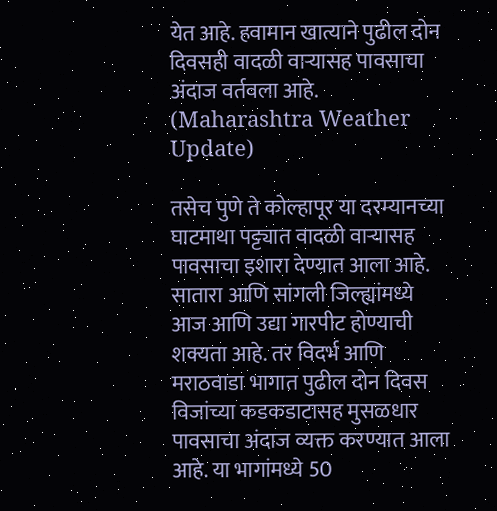येत आहे. हवामान खात्याने पुढील दोन दिवसही वादळी वाऱ्यासह पावसाचा अंदाज वर्तवला आहे. (Maharashtra Weather Update)

तसेच पुणे ते कोल्हापूर या दरम्यानच्या घाटमाथा पट्ट्यात वादळी वाऱ्यासह पावसाचा इशारा देण्यात आला आहे. सातारा आणि सांगली जिल्ह्यांमध्ये आज आणि उद्या गारपीट होण्याची शक्यता आहे. तर विदर्भ आणि मराठवाडा भागात पुढील दोन दिवस विजांच्या कडकडाटासह मुसळधार पावसाचा अंदाज व्यक्त करण्यात आला आहे. या भागांमध्ये 50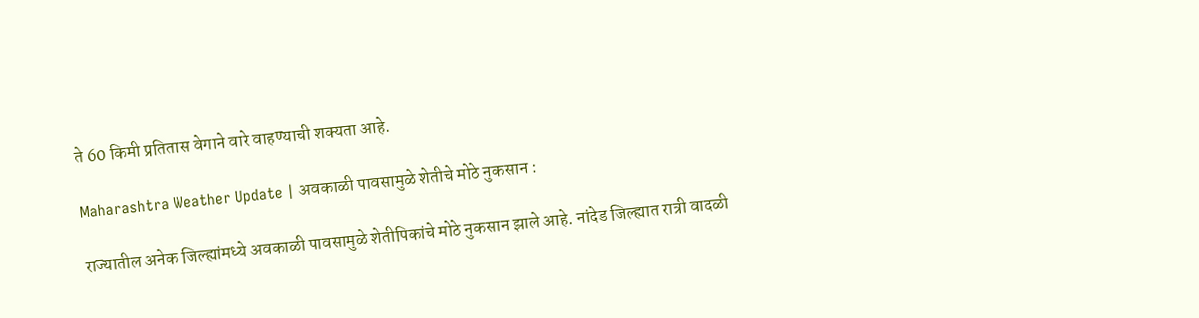ते 60 किमी प्रतितास वेगाने वारे वाहण्याची शक्यता आहे.

Maharashtra Weather Update | अवकाळी पावसामुळे शेतीचे मोठे नुकसान :

राज्यातील अनेक जिल्ह्यांमध्ये अवकाळी पावसामुळे शेतीपिकांचे मोठे नुकसान झाले आहे. नांदेड जिल्ह्यात रात्री वादळी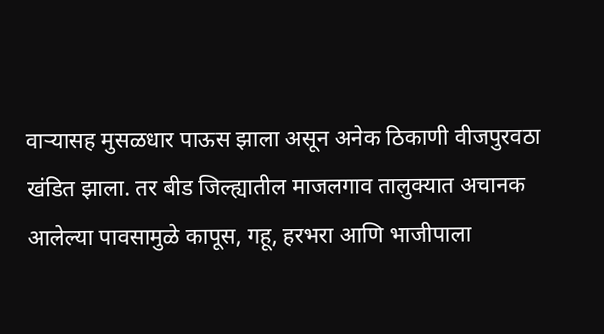वाऱ्यासह मुसळधार पाऊस झाला असून अनेक ठिकाणी वीजपुरवठा खंडित झाला. तर बीड जिल्ह्यातील माजलगाव तालुक्यात अचानक आलेल्या पावसामुळे कापूस, गहू, हरभरा आणि भाजीपाला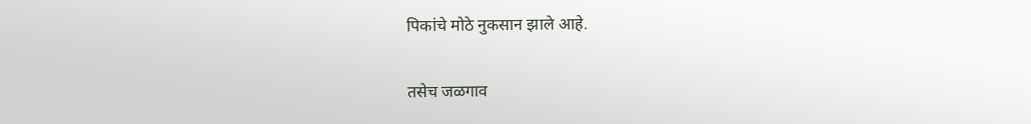पिकांचे मोठे नुकसान झाले आहे.

तसेच जळगाव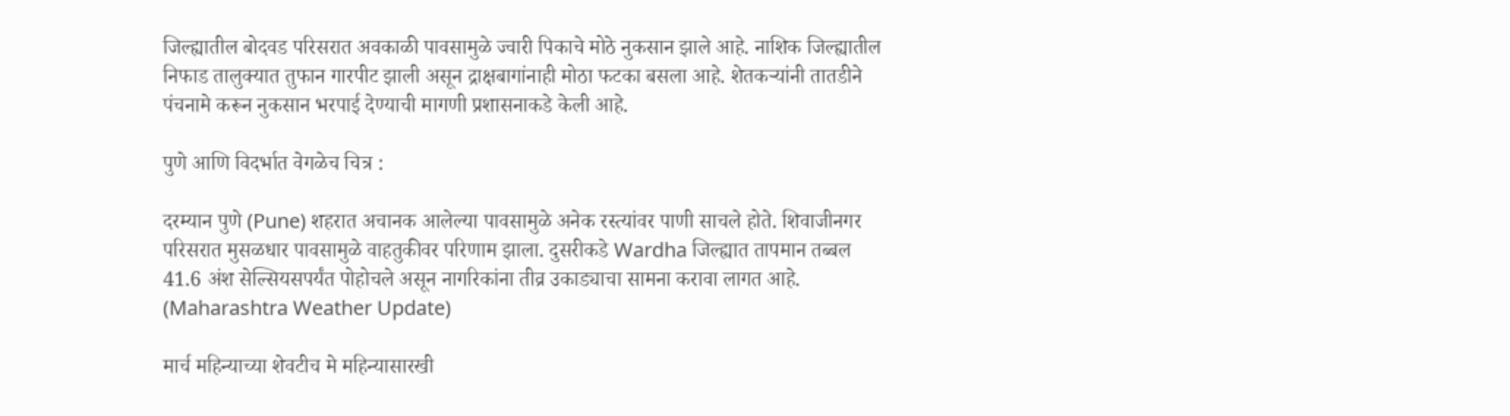जिल्ह्यातील बोदवड परिसरात अवकाळी पावसामुळे ज्वारी पिकाचे मोठे नुकसान झाले आहे. नाशिक जिल्ह्यातील निफाड तालुक्यात तुफान गारपीट झाली असून द्राक्षबागांनाही मोठा फटका बसला आहे. शेतकऱ्यांनी तातडीने पंचनामे करून नुकसान भरपाई देण्याची मागणी प्रशासनाकडे केली आहे.

पुणे आणि विदर्भात वेगळेच चित्र :

दरम्यान पुणे (Pune) शहरात अचानक आलेल्या पावसामुळे अनेक रस्त्यांवर पाणी साचले होते. शिवाजीनगर परिसरात मुसळधार पावसामुळे वाहतुकीवर परिणाम झाला. दुसरीकडे Wardha जिल्ह्यात तापमान तब्बल 41.6 अंश सेल्सियसपर्यंत पोहोचले असून नागरिकांना तीव्र उकाड्याचा सामना करावा लागत आहे. (Maharashtra Weather Update)

मार्च महिन्याच्या शेवटीच मे महिन्यासारखी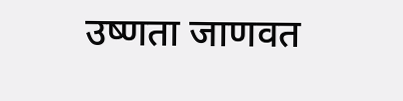उष्णता जाणवत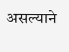असल्याने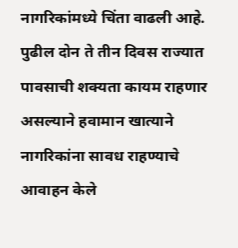नागरिकांमध्ये चिंता वाढली आहे. पुढील दोन ते तीन दिवस राज्यात पावसाची शक्यता कायम राहणार असल्याने हवामान खात्याने नागरिकांना सावध राहण्याचे आवाहन केले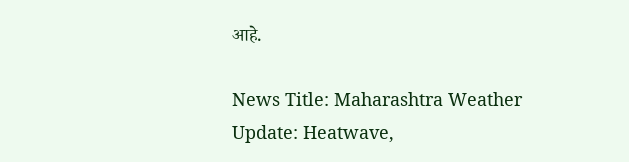आहे.

News Title: Maharashtra Weather Update: Heatwave,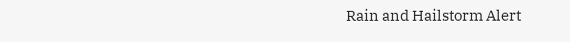Rain and Hailstorm Alert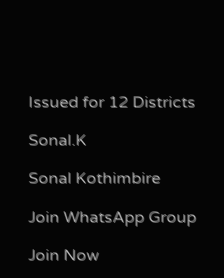Issued for 12 Districts

Sonal.K

Sonal Kothimbire

Join WhatsApp Group

Join Now